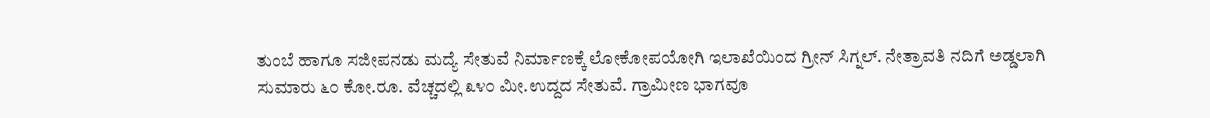ತುಂಬೆ ಹಾಗೂ ಸಜೀಪನಡು ಮದ್ಯೆ ಸೇತುವೆ ನಿರ್ಮಾಣಕ್ಕೆ ಲೋಕೋಪಯೋಗಿ ಇಲಾಖೆಯಿಂದ ಗ್ರೀನ್ ಸಿಗ್ನಲ್. ನೇತ್ರಾವತಿ ನದಿಗೆ ಅಡ್ಡಲಾಗಿ ಸುಮಾರು ೬೦ ಕೋ.ರೂ. ವೆಚ್ಚದಲ್ಲಿ ೩೪೦ ಮೀ.ಉದ್ದದ ಸೇತುವೆ. ಗ್ರಾಮೀಣ ಭಾಗವೂ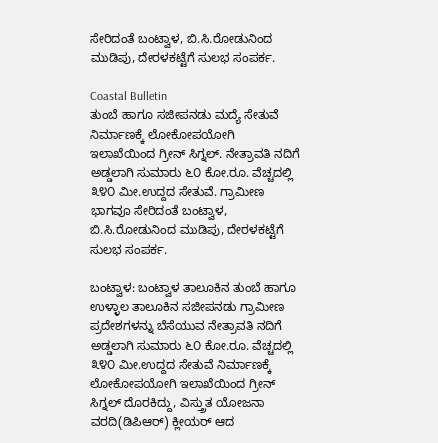ಸೇರಿದಂತೆ ಬಂಟ್ವಾಳ, ಬಿ.ಸಿ.ರೋಡುನಿಂದ ಮುಡಿಪು, ದೇರಳಕಟ್ಟೆಗೆ ಸುಲಭ ಸಂಪರ್ಕ.

Coastal Bulletin
ತುಂಬೆ ಹಾಗೂ ಸಜೀಪನಡು ಮದ್ಯೆ ಸೇತುವೆ ನಿರ್ಮಾಣಕ್ಕೆ ಲೋಕೋಪಯೋಗಿ ಇಲಾಖೆಯಿಂದ ಗ್ರೀನ್ ಸಿಗ್ನಲ್. ನೇತ್ರಾವತಿ ನದಿಗೆ ಅಡ್ಡಲಾಗಿ ಸುಮಾರು ೬೦ ಕೋ.ರೂ. ವೆಚ್ಚದಲ್ಲಿ ೩೪೦ ಮೀ.ಉದ್ದದ ಸೇತುವೆ. ಗ್ರಾಮೀಣ ಭಾಗವೂ ಸೇರಿದಂತೆ ಬಂಟ್ವಾಳ, ಬಿ.ಸಿ.ರೋಡುನಿಂದ ಮುಡಿಪು, ದೇರಳಕಟ್ಟೆಗೆ ಸುಲಭ ಸಂಪರ್ಕ.

ಬಂಟ್ವಾಳ: ಬಂಟ್ವಾಳ ತಾಲೂಕಿನ ತುಂಬೆ ಹಾಗೂ ಉಳ್ಳಾಲ ತಾಲೂಕಿನ ಸಜೀಪನಡು ಗ್ರಾಮೀಣ ಪ್ರದೇಶಗಳನ್ನು ಬೆಸೆಯುವ ನೇತ್ರಾವತಿ ನದಿಗೆ ಅಡ್ಡಲಾಗಿ ಸುಮಾರು ೬೦ ಕೋ.ರೂ. ವೆಚ್ಚದಲ್ಲಿ ೩೪೦ ಮೀ.ಉದ್ದದ ಸೇತುವೆ ನಿರ್ಮಾಣಕ್ಕೆ ಲೋಕೋಪಯೋಗಿ ಇಲಾಖೆಯಿಂದ ಗ್ರೀನ್ ಸಿಗ್ನಲ್ ದೊರಕಿದ್ದು, ವಿಸ್ತ್ರುತ ಯೋಜನಾ ವರದಿ(ಡಿಪಿಆರ್) ಕ್ಲೀಯರ್ ಆದ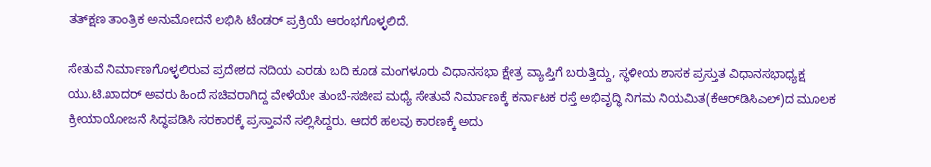ತತ್‌ಕ್ಷಣ ತಾಂತ್ರಿಕ ಅನುಮೋದನೆ ಲಭಿಸಿ ಟೆಂಡರ್ ಪ್ರಕ್ರಿಯೆ ಆರಂಭಗೊಳ್ಳಲಿದೆ.

ಸೇತುವೆ ನಿರ್ಮಾಣಗೊಳ್ಳಲಿರುವ ಪ್ರದೇಶದ ನದಿಯ ಎರಡು ಬದಿ ಕೂಡ ಮಂಗಳೂರು ವಿಧಾನಸಭಾ ಕ್ಷೇತ್ರ ವ್ಯಾಪ್ತಿಗೆ ಬರುತ್ತಿದ್ದು, ಸ್ಥಳೀಯ ಶಾಸಕ ಪ್ರಸ್ತುತ ವಿಧಾನಸಭಾಧ್ಯಕ್ಷ ಯು.ಟಿ.ಖಾದರ್ ಅವರು ಹಿಂದೆ ಸಚಿವರಾಗಿದ್ದ ವೇಳೆಯೇ ತುಂಬೆ-ಸಜೀಪ ಮಧ್ಯೆ ಸೇತುವೆ ನಿರ್ಮಾಣಕ್ಕೆ ಕರ್ನಾಟಕ ರಸ್ತೆ ಅಭಿವೃದ್ಧಿ ನಿಗಮ ನಿಯಮಿತ(ಕೆಆರ್‌ಡಿಸಿಎಲ್)ದ ಮೂಲಕ ಕ್ರೀಯಾಯೋಜನೆ ಸಿದ್ಧಪಡಿಸಿ ಸರಕಾರಕ್ಕೆ ಪ್ರಸ್ತಾವನೆ ಸಲ್ಲಿಸಿದ್ದರು. ಆದರೆ ಹಲವು ಕಾರಣಕ್ಕೆ ಅದು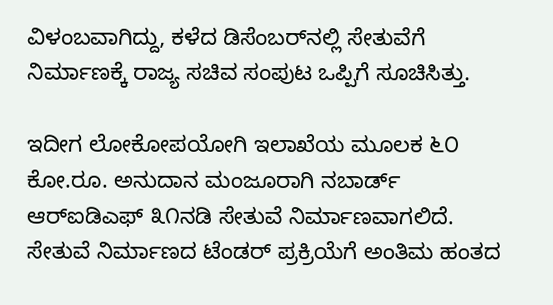ವಿಳಂಬವಾಗಿದ್ದು, ಕಳೆದ ಡಿಸೆಂಬರ್‌ನಲ್ಲಿ ಸೇತುವೆಗೆ ನಿರ್ಮಾಣಕ್ಕೆ ರಾಜ್ಯ ಸಚಿವ ಸಂಪುಟ ಒಪ್ಪಿಗೆ ಸೂಚಿಸಿತ್ತು.

ಇದೀಗ ಲೋಕೋಪಯೋಗಿ ಇಲಾಖೆಯ ಮೂಲಕ ೬೦ ಕೋ.ರೂ. ಅನುದಾನ ಮಂಜೂರಾಗಿ ನಬಾರ್ಡ್ ಆರ್‌ಐಡಿಎಫ್ ೩೧ನಡಿ ಸೇತುವೆ ನಿರ್ಮಾಣವಾಗಲಿದೆ. ಸೇತುವೆ ನಿರ್ಮಾಣದ ಟೆಂಡರ್ ಪ್ರಕ್ರಿಯೆಗೆ ಅಂತಿಮ ಹಂತದ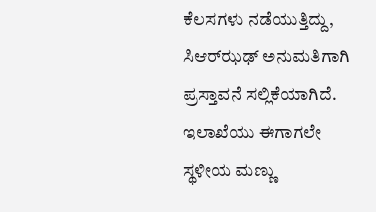ಕೆಲಸಗಳು ನಡೆಯುತ್ತಿದ್ದು, ಸಿಆರ್‌ಝಢ್ ಅನುಮತಿಗಾಗಿ ಪ್ರಸ್ತಾವನೆ ಸಲ್ಲಿಕೆಯಾಗಿದೆ. ಇಲಾಖೆಯು ಈಗಾಗಲೇ ಸ್ಥಳೀಯ ಮಣ್ಣು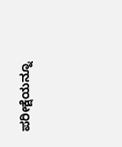ಪರೀಕ್ಷೆಯನ್ನೂ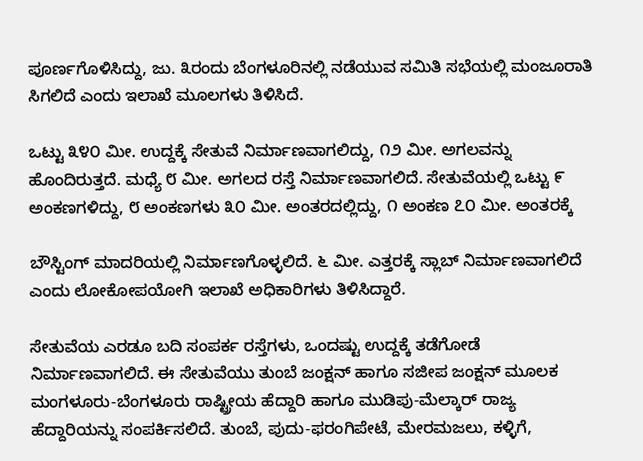ಪೂರ್ಣಗೊಳಿಸಿದ್ದು, ಜು. ೩ರಂದು ಬೆಂಗಳೂರಿನಲ್ಲಿ ನಡೆಯುವ ಸಮಿತಿ ಸಭೆಯಲ್ಲಿ ಮಂಜೂರಾತಿ ಸಿಗಲಿದೆ ಎಂದು ಇಲಾಖೆ ಮೂಲಗಳು ತಿಳಿಸಿದೆ.

ಒಟ್ಟು ೩೪೦ ಮೀ. ಉದ್ದಕ್ಕೆ ಸೇತುವೆ ನಿರ್ಮಾಣವಾಗಲಿದ್ದು, ೧೨ ಮೀ. ಅಗಲವನ್ನು ಹೊಂದಿರುತ್ತದೆ. ಮಧ್ಯೆ ೮ ಮೀ. ಅಗಲದ ರಸ್ತೆ ನಿರ್ಮಾಣವಾಗಲಿದೆ. ಸೇತುವೆಯಲ್ಲಿ ಒಟ್ಟು ೯ ಅಂಕಣಗಳಿದ್ದು, ೮ ಅಂಕಣಗಳು ೩೦ ಮೀ. ಅಂತರದಲ್ಲಿದ್ದು, ೧ ಅಂಕಣ ೭೦ ಮೀ. ಅಂತರಕ್ಕೆ

ಬೌಸ್ಟಿಂಗ್ ಮಾದರಿಯಲ್ಲಿ ನಿರ್ಮಾಣಗೊಳ್ಳಲಿದೆ. ೬ ಮೀ. ಎತ್ತರಕ್ಕೆ ಸ್ಲಾಬ್ ನಿರ್ಮಾಣವಾಗಲಿದೆ ಎಂದು ಲೋಕೋಪಯೋಗಿ ಇಲಾಖೆ ಅಧಿಕಾರಿಗಳು ತಿಳಿಸಿದ್ದಾರೆ.

ಸೇತುವೆಯ ಎರಡೂ ಬದಿ ಸಂಪರ್ಕ ರಸ್ತೆಗಳು, ಒಂದಷ್ಟು ಉದ್ದಕ್ಕೆ ತಡೆಗೋಡೆ ನಿರ್ಮಾಣವಾಗಲಿದೆ. ಈ ಸೇತುವೆಯು ತುಂಬೆ ಜಂಕ್ಷನ್ ಹಾಗೂ ಸಜೀಪ ಜಂಕ್ಷನ್ ಮೂಲಕ ಮಂಗಳೂರು-ಬೆಂಗಳೂರು ರಾಷ್ಟ್ರೀಯ ಹೆದ್ದಾರಿ ಹಾಗೂ ಮುಡಿಪು-ಮೆಲ್ಕಾರ್ ರಾಜ್ಯ ಹೆದ್ದಾರಿಯನ್ನು ಸಂಪರ್ಕಿಸಲಿದೆ. ತುಂಬೆ, ಪುದು-ಫರಂಗಿಪೇಟೆ, ಮೇರಮಜಲು, ಕಳ್ಳಿಗೆ,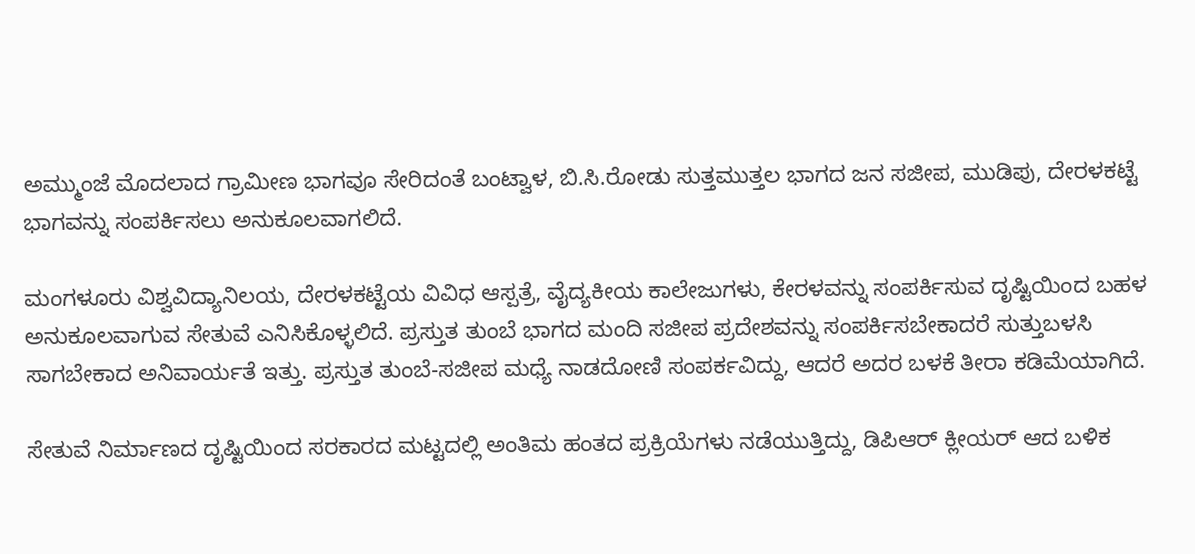ಅಮ್ಮುಂಜೆ ಮೊದಲಾದ ಗ್ರಾಮೀಣ ಭಾಗವೂ ಸೇರಿದಂತೆ ಬಂಟ್ವಾಳ, ಬಿ.ಸಿ.ರೋಡು ಸುತ್ತಮುತ್ತಲ ಭಾಗದ ಜನ ಸಜೀಪ, ಮುಡಿಪು, ದೇರಳಕಟ್ಟೆ ಭಾಗವನ್ನು ಸಂಪರ್ಕಿಸಲು ಅನುಕೂಲವಾಗಲಿದೆ.

ಮಂಗಳೂರು ವಿಶ್ವವಿದ್ಯಾನಿಲಯ, ದೇರಳಕಟ್ಟೆಯ ವಿವಿಧ ಆಸ್ಪತ್ರೆ, ವೈದ್ಯಕೀಯ ಕಾಲೇಜುಗಳು, ಕೇರಳವನ್ನು ಸಂಪರ್ಕಿಸುವ ದೃಷ್ಟಿಯಿಂದ ಬಹಳ ಅನುಕೂಲವಾಗುವ ಸೇತುವೆ ಎನಿಸಿಕೊಳ್ಳಲಿದೆ. ಪ್ರಸ್ತುತ ತುಂಬೆ ಭಾಗದ ಮಂದಿ ಸಜೀಪ ಪ್ರದೇಶವನ್ನು ಸಂಪರ್ಕಿಸಬೇಕಾದರೆ ಸುತ್ತುಬಳಸಿ ಸಾಗಬೇಕಾದ ಅನಿವಾರ್ಯತೆ ಇತ್ತು. ಪ್ರಸ್ತುತ ತುಂಬೆ-ಸಜೀಪ ಮಧ್ಯೆ ನಾಡದೋಣಿ ಸಂಪರ್ಕವಿದ್ದು, ಆದರೆ ಅದರ ಬಳಕೆ ತೀರಾ ಕಡಿಮೆಯಾಗಿದೆ.

ಸೇತುವೆ ನಿರ್ಮಾಣದ ದೃಷ್ಟಿಯಿಂದ ಸರಕಾರದ ಮಟ್ಟದಲ್ಲಿ ಅಂತಿಮ ಹಂತದ ಪ್ರಕ್ರಿಯೆಗಳು ನಡೆಯುತ್ತಿದ್ದು, ಡಿಪಿಆರ್ ಕ್ಲೀಯರ್ ಆದ ಬಳಿಕ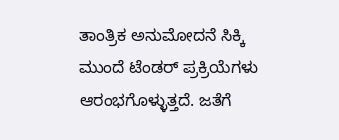ತಾಂತ್ರಿಕ ಅನುಮೋದನೆ ಸಿಕ್ಕಿ ಮುಂದೆ ಟೆಂಡರ್ ಪ್ರಕ್ರಿಯೆಗಳು ಆರಂಭಗೊಳ್ಳುತ್ತದೆ. ಜತೆಗೆ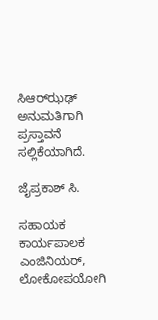ಸಿಆರ್‌ಝಢ್ ಅನುಮತಿಗಾಗಿ ಪ್ರಸ್ತಾವನೆ ಸಲ್ಲಿಕೆಯಾಗಿದೆ.

ಜೈಪ್ರಕಾಶ್ ಸಿ.

ಸಹಾಯಕ ಕಾರ್ಯಪಾಲಕ ಎಂಜಿನಿಯರ್, ಲೋಕೋಪಯೋಗಿ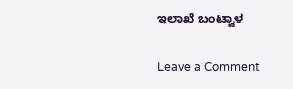ಇಲಾಖೆ ಬಂಟ್ವಾಳ

Leave a Comment